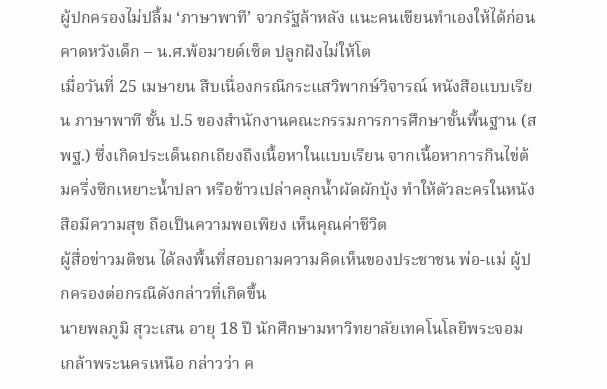ผู้ปกครองไม่ปลื้ม ‘ภาษาพาที’ จวกรัฐล้าหลัง แนะคนเขียนทำเองให้ได้ก่อนคาดหวังเด็ก – น.ศ.พ้อมายด์เซ็ต ปลูกฝังไม่ให้โต
เมื่อวันที่ 25 เมษายน สืบเนื่องกรณีกระแสวิพากษ์วิจารณ์ หนังสือแบบเรียน ภาษาพาที ชั้น ป.5 ของสำนักงานคณะกรรมการการศึกษาขั้นพื้นฐาน (สพฐ.) ซึ่งเกิดประเด็นถกเถียงถึงเนื้อหาในแบบเรียน จากเนื้อหาการกินไข่ต้มครึ่งซีกเหยาะน้ำปลา หรือข้าวเปล่าคลุกน้ำผัดผักบุ้ง ทำให้ตัวละครในหนังสือมีความสุข ถือเป็นความพอเพียง เห็นคุณค่าชีวิต
ผู้สื่อข่าวมติชน ได้ลงพื้นที่สอบถามความคิดเห็นของประชาชน พ่อ-แม่ ผู้ปกครองต่อกรณีดังกล่าวที่เกิดขึ้น
นายพลภูมิ สุวะเสน อายุ 18 ปี นักศึกษามหาวิทยาลัยเทคโนโลยีพระจอมเกล้าพระนครเหนือ กล่าวว่า ค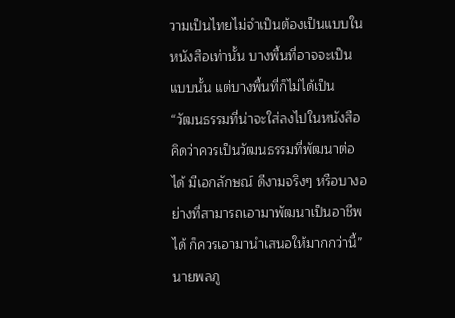วามเป็นไทยไม่จำเป็นต้องเป็นแบบในหนังสือเท่านั้น บางพื้นที่อาจจะเป็นแบบนั้น แต่บางพื้นที่ก็ไม่ได้เป็น
“วัฒนธรรมที่น่าจะใส่ลงไปในหนังสือคิดว่าควรเป็นวัฒนธรรมที่พัฒนาต่อได้ มีเอกลักษณ์ ดีงามจริงๆ หรือบางอย่างที่สามารถเอามาพัฒนาเป็นอาชีพได้ ก็ควรเอามานำเสนอให้มากกว่านี้” นายพลภู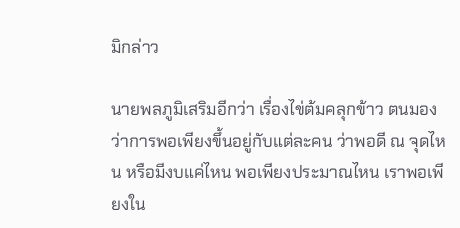มิกล่าว

นายพลภูมิเสริมอีกว่า เรื่องไข่ต้มคลุกข้าว ตนมองว่าการพอเพียงขึ้นอยู่กับแต่ละคน ว่าพอดี ณ จุดไหน หรือมีงบแค่ไหน พอเพียงประมาณไหน เราพอเพียงใน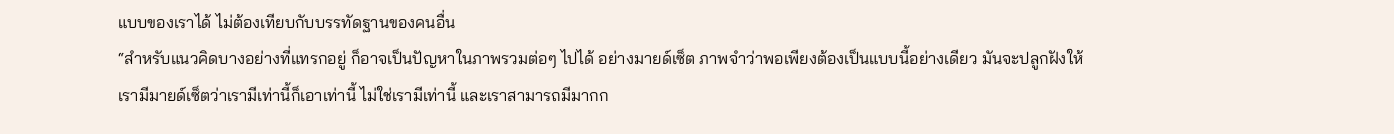แบบของเราได้ ไม่ต้องเทียบกับบรรทัดฐานของคนอื่น
“สำหรับแนวคิดบางอย่างที่แทรกอยู่ ก็อาจเป็นปัญหาในภาพรวมต่อๆ ไปได้ อย่างมายด์เซ็ต ภาพจำว่าพอเพียงต้องเป็นแบบนี้อย่างเดียว มันจะปลูกฝังให้เรามีมายด์เซ็ตว่าเรามีเท่านี้ก็เอาเท่านี้ ไม่ใช่เรามีเท่านี้ และเราสามารถมีมากก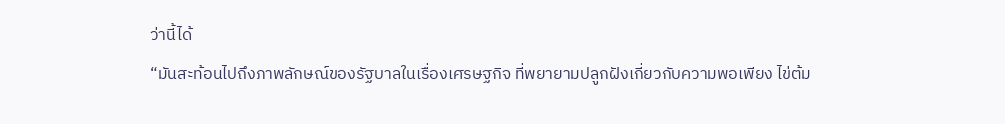ว่านี้ได้
“มันสะท้อนไปถึงภาพลักษณ์ของรัฐบาลในเรื่องเศรษฐกิจ ที่พยายามปลูกฝังเกี่ยวกับความพอเพียง ไข่ต้ม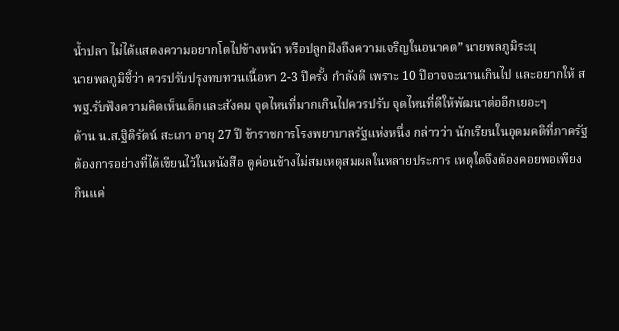น้ำปลา ไม่ได้แสดงความอยากโตไปข้างหน้า หรือปลูกฝังถึงความเจริญในอนาคต” นายพลภูมิระบุ
นายพลภูมิชี้ว่า ควรปรับปรุงทบทวนเนื้อหา 2-3 ปีครั้ง กำลังดี เพราะ 10 ปีอาจจะนานเกินไป และอยากให้ สพฐ.รับฟังความคิดเห็นเด็กและสังคม จุดไหนที่มากเกินไปควรปรับ จุดไหนที่ดีให้พัฒนาต่ออีกเยอะๆ
ด้าน น.ส.ฐิติรัตน์ สะเภา อายุ 27 ปี ข้าราชการโรงพยาบาลรัฐแห่งหนึ่ง กล่าวว่า นักเรียนในอุดมคติที่ภาครัฐต้องการอย่างที่ได้เขียนไว้ในหนังสือ ดูค่อนข้างไม่สมเหตุสมผลในหลายประการ เหตุใดจึงต้องคอยพอเพียงกินแค่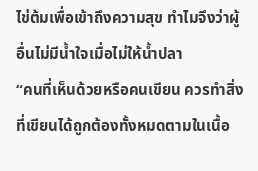ไข่ต้มเพื่อเข้าถึงความสุข ทำไมจึงว่าผู้อื่นไม่มีน้ำใจเมื่อไม่ให้น้ำปลา
“คนที่เห็นด้วยหรือคนเขียน ควรทำสิ่งที่เขียนได้ถูกต้องทั้งหมดตามในเนื้อ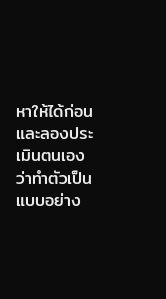หาให้ได้ก่อน และลองประเมินตนเอง ว่าทำตัวเป็นแบบอย่าง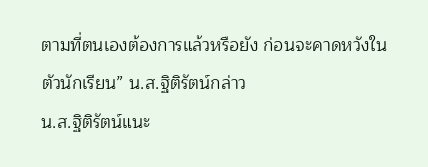ตามที่ตนเองต้องการแล้วหรือยัง ก่อนจะคาดหวังในตัวนักเรียน” น.ส.ฐิติรัตน์กล่าว
น.ส.ฐิติรัตน์แนะ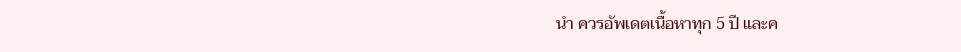นำ ควรอัพเดตเนื้อหาทุก 5 ปี และค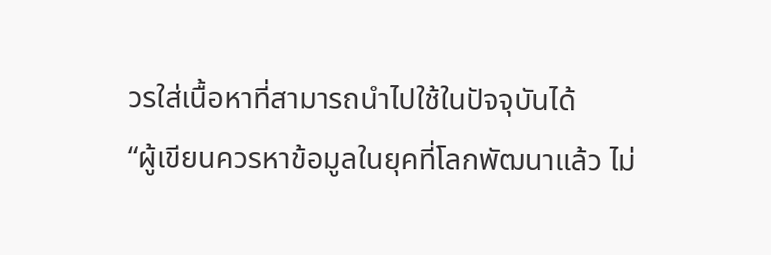วรใส่เนื้อหาที่สามารถนำไปใช้ในปัจจุบันได้
“ผู้เขียนควรหาข้อมูลในยุคที่โลกพัฒนาแล้ว ไม่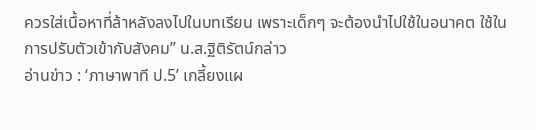ควรใส่เนื้อหาที่ล้าหลังลงไปในบทเรียน เพราะเด็กๆ จะต้องนำไปใช้ในอนาคต ใช้ในการปรับตัวเข้ากับสังคม” น.ส.ฐิติรัตน์กล่าว
อ่านข่าว : ‘ภาษาพาที ป.5’ เกลี้ยงแผ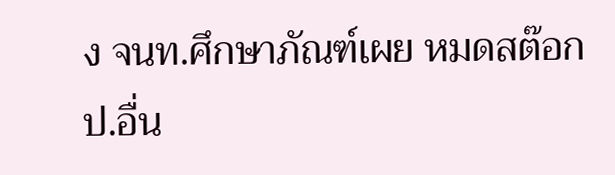ง จนท.ศึกษาภัณฑ์เผย หมดสต๊อก ป.อื่น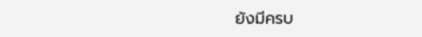ยังมีครบ